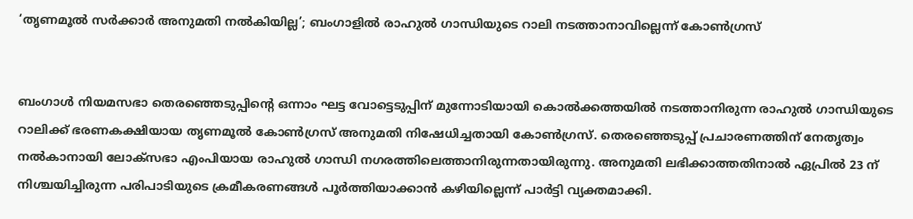‘തൃണമൂല്‍ സര്‍ക്കാര്‍ അനുമതി നല്‍കിയില്ല’; ബംഗാളില്‍ രാഹുല്‍ ഗാന്ധിയുടെ റാലി നടത്താനാവില്ലെന്ന് കോണ്‍ഗ്രസ്


ബംഗാള്‍ നിയമസഭാ തെരഞ്ഞെടുപ്പിന്റെ ഒന്നാം ഘട്ട വോട്ടെടുപ്പിന് മുന്നോടിയായി കൊല്‍ക്കത്തയില്‍ നടത്താനിരുന്ന രാഹുല്‍ ഗാന്ധിയുടെ റാലിക്ക് ഭരണകക്ഷിയായ തൃണമൂല്‍ കോണ്‍ഗ്രസ് അനുമതി നിഷേധിച്ചതായി കോണ്‍ഗ്രസ്. തെരഞ്ഞെടുപ്പ് പ്രചാരണത്തിന് നേതൃത്വം നല്‍കാനായി ലോക്സഭാ എംപിയായ രാഹുല്‍ ഗാന്ധി നഗരത്തിലെത്താനിരുന്നതായിരുന്നു. അനുമതി ലഭിക്കാത്തതിനാല്‍ ഏപ്രില്‍ 23 ന് നിശ്ചയിച്ചിരുന്ന പരിപാടിയുടെ ക്രമീകരണങ്ങള്‍ പൂര്‍ത്തിയാക്കാന്‍ കഴിയില്ലെന്ന് പാര്‍ട്ടി വ്യക്തമാക്കി.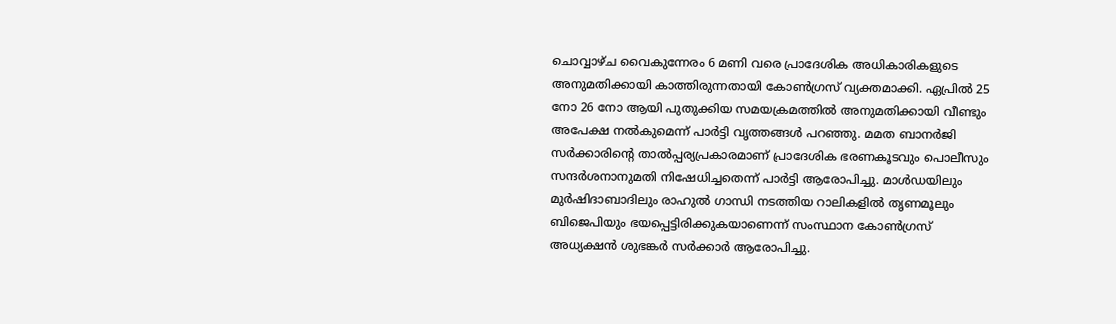ചൊവ്വാഴ്ച വൈകുന്നേരം 6 മണി വരെ പ്രാദേശിക അധികാരികളുടെ അനുമതിക്കായി കാത്തിരുന്നതായി കോണ്‍ഗ്രസ് വ്യക്തമാക്കി. ഏപ്രില്‍ 25 നോ 26 നോ ആയി പുതുക്കിയ സമയക്രമത്തില്‍ അനുമതിക്കായി വീണ്ടും അപേക്ഷ നല്‍കുമെന്ന് പാര്‍ട്ടി വൃത്തങ്ങള്‍ പറഞ്ഞു. മമത ബാനര്‍ജി സര്‍ക്കാരിന്റെ താല്‍പ്പര്യപ്രകാരമാണ് പ്രാദേശിക ഭരണകൂടവും പൊലീസും സന്ദര്‍ശനാനുമതി നിഷേധിച്ചതെന്ന് പാര്‍ട്ടി ആരോപിച്ചു. മാള്‍ഡയിലും മുര്‍ഷിദാബാദിലും രാഹുല്‍ ഗാന്ധി നടത്തിയ റാലികളില്‍ തൃണമൂലും ബിജെപിയും ഭയപ്പെട്ടിരിക്കുകയാണെന്ന് സംസ്ഥാന കോണ്‍ഗ്രസ് അധ്യക്ഷന്‍ ശുഭങ്കര്‍ സര്‍ക്കാര്‍ ആരോപിച്ചു.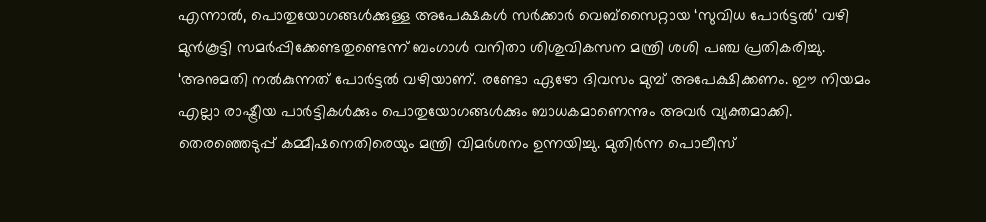എന്നാല്‍, പൊതുയോഗങ്ങള്‍ക്കുള്ള അപേക്ഷകള്‍ സര്‍ക്കാര്‍ വെബ്സൈറ്റായ ‘സുവിധ പോര്‍ട്ടല്‍’ വഴി മുന്‍കൂട്ടി സമര്‍പ്പിക്കേണ്ടതുണ്ടെന്ന് ബംഗാള്‍ വനിതാ ശിശുവികസന മന്ത്രി ശശി പഞ്ച പ്രതികരിച്ചു. ‘അനുമതി നല്‍കുന്നത് പോര്‍ട്ടല്‍ വഴിയാണ്. രണ്ടോ ഏഴോ ദിവസം മുമ്പ് അപേക്ഷിക്കണം. ഈ നിയമം എല്ലാ രാഷ്ട്രീയ പാര്‍ട്ടികള്‍ക്കും പൊതുയോഗങ്ങള്‍ക്കും ബാധകമാണെന്നും അവര്‍ വ്യക്തമാക്കി. തെരഞ്ഞെടുപ്പ് കമ്മീഷനെതിരെയും മന്ത്രി വിമര്‍ശനം ഉന്നയിച്ചു. മുതിര്‍ന്ന പൊലീസ്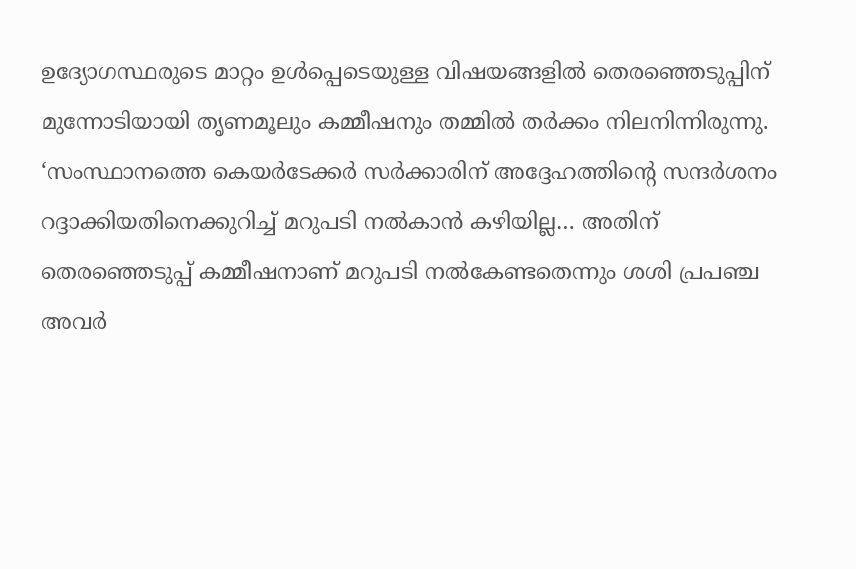ഉദ്യോഗസ്ഥരുടെ മാറ്റം ഉള്‍പ്പെടെയുള്ള വിഷയങ്ങളില്‍ തെരഞ്ഞെടുപ്പിന് മുന്നോടിയായി തൃണമൂലും കമ്മീഷനും തമ്മില്‍ തര്‍ക്കം നിലനിന്നിരുന്നു. ‘സംസ്ഥാനത്തെ കെയര്‍ടേക്കര്‍ സര്‍ക്കാരിന് അദ്ദേഹത്തിന്റെ സന്ദര്‍ശനം റദ്ദാക്കിയതിനെക്കുറിച്ച് മറുപടി നല്‍കാന്‍ കഴിയില്ല… അതിന് തെരഞ്ഞെടുപ്പ് കമ്മീഷനാണ് മറുപടി നല്‍കേണ്ടതെന്നും ശശി പ്രപഞ്ച അവര്‍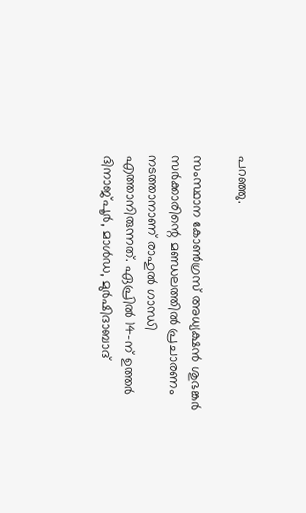പറഞ്ഞു.

സംസ്ഥാന കോണ്‍ഗ്രസ് അധ്യക്ഷന്‍ ശുഭങ്കര്‍ സര്‍ക്കാരിന്റെ മണ്ഡലത്തില്‍ പ്രചാരണം നടത്താനാണ് രാഹുല്‍ ഗാന്ധി എത്താനിരുന്നത്. ഏപ്രില്‍ 14-ന് ഉത്തര്‍ ദിനാജ്പൂര്‍, മാള്‍ഡ, മുര്‍ഷിദാബാദ്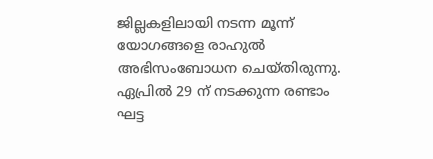ജില്ലകളിലായി നടന്ന മൂന്ന് യോഗങ്ങളെ രാഹുല്‍ അഭിസംബോധന ചെയ്തിരുന്നു. ഏപ്രില്‍ 29 ന് നടക്കുന്ന രണ്ടാം ഘട്ട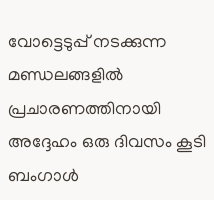വോട്ടെടുപ്പ് നടക്കുന്ന മണ്ഡലങ്ങളില്‍ പ്രചാരണത്തിനായി അദ്ദേഹം ഒരു ദിവസം കൂടി ബംഗാള്‍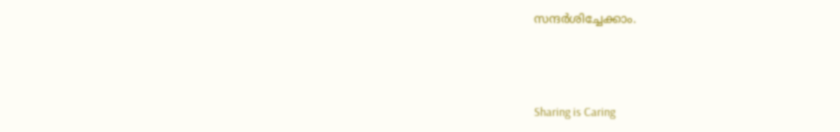സന്ദര്‍ശിച്ചേക്കാം.



Sharing is Caring